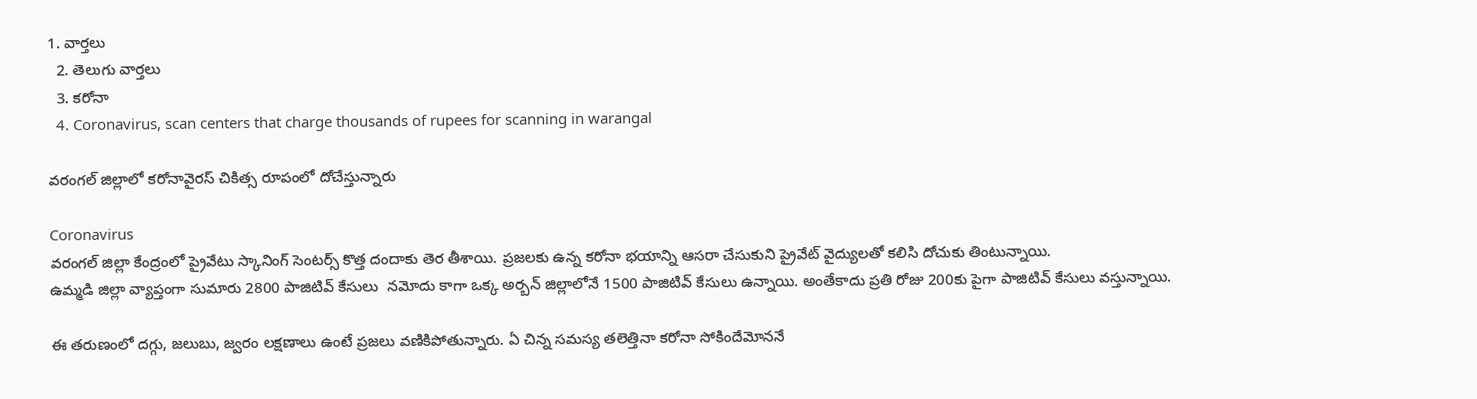1. వార్తలు
  2. తెలుగు వార్తలు
  3. కరోనా
  4. Coronavirus, scan centers that charge thousands of rupees for scanning in warangal

వరంగల్ జిల్లాలో కరోనావైరస్ చికిత్స రూపంలో దోచేస్తున్నారు

Coronavirus
వరంగల్ జిల్లా కేంద్రంలో ప్రైవేటు స్కానింగ్‌ సెంటర్స్ కొత్త దందాకు తెర తీశాయి. ప్రజలకు ఉన్న కరోనా భయాన్ని ఆసరా చేసుకుని ప్రైవేట్ వైద్యులతో కలిసి దోచుకు తింటున్నాయి.
ఉమ్మడి జిల్లా వ్యాప్తంగా సుమారు 2800 పాజిటివ్ కేసులు  నమోదు కాగా ఒక్క అర్బన్ జిల్లాలోనే 1500 పాజిటివ్ కేసులు ఉన్నాయి. అంతేకాదు ప్రతి రోజు 200కు పైగా పాజిటివ్ కేసులు వస్తున్నాయి.

ఈ తరుణంలో దగ్గు, జలుబు, జ్వరం లక్షణాలు ఉంటే ప్రజలు వణికిపోతున్నారు. ఏ చిన్న సమస్య తలెత్తినా కరోనా సోకిందేమోననే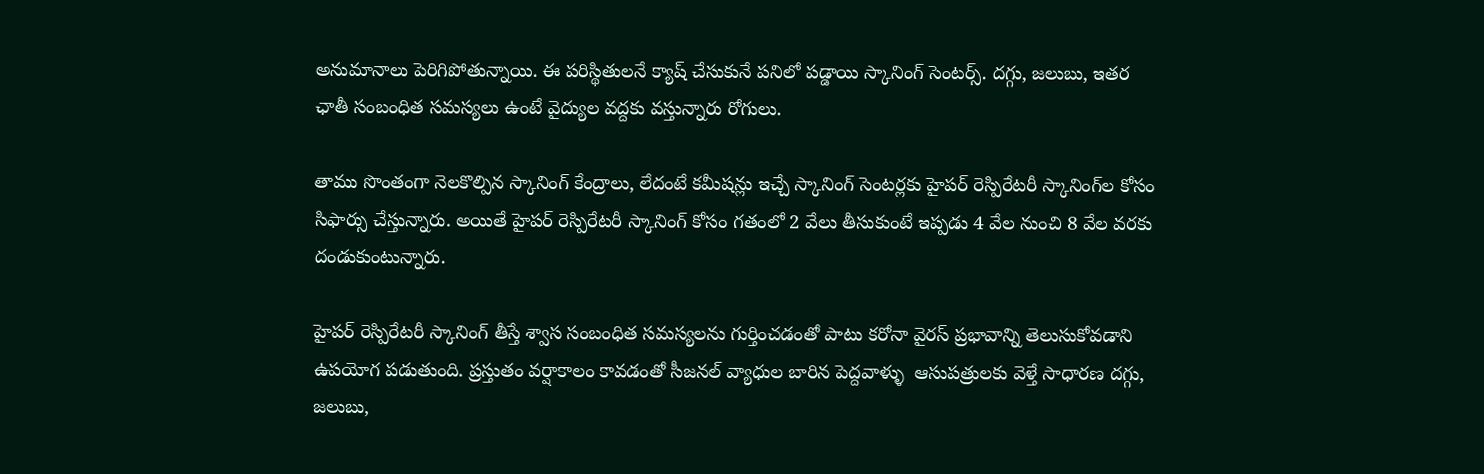అనుమానాలు పెరిగిపోతున్నాయి. ఈ పరిస్థితులనే క్యాష్ చేసుకునే పనిలో పడ్డాయి స్కానింగ్ సెంటర్స్. దగ్గు, జలుబు, ఇతర ఛాతీ సంబంధిత సమస్యలు ఉంటే వైద్యుల వద్దకు వస్తున్నారు రోగులు.

తాము సొంతంగా నెలకొల్పిన స్కానింగ్‌ కేంద్రాలు, లేదంటే కమీషన్లు ఇచ్చే స్కానింగ్ సెంటర్లకు హైపర్‌ రెస్పిరేటరీ స్కానింగ్‌ల కోసం సిఫార్సు చేస్తున్నారు. అయితే హైపర్‌ రెస్పిరేటరీ స్కానింగ్‌ కోసం గతంలో 2 వేలు తీసుకుంటే ఇప్పడు 4 వేల నుంచి 8 వేల వరకు దండుకుంటున్నారు.

హైపర్‌ రెస్పిరేటరీ స్కానింగ్‌ తీస్తే శ్వాస సంబంధిత సమస్యలను గుర్తించడంతో పాటు కరోనా వైరస్‌ ప్రభావాన్ని తెలుసుకోవడాని ఉపయోగ పడుతుంది. ప్రస్తుతం వర్షాకాలం కావడంతో సీజనల్‌ వ్యాధుల బారిన పెద్దవాళ్ళు  ఆసుపత్రులకు వెళ్తే సాధారణ దగ్గు, జలుబు,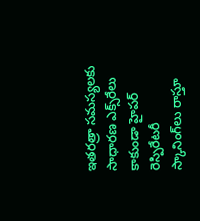ఇతరత్రా సమస్యలకు సాధారణ ఎక్స్‌రేలు కాకుండా హైపర్‌ రెస్పిరేటరీ స్కానింగ్‌లు రాస్తూ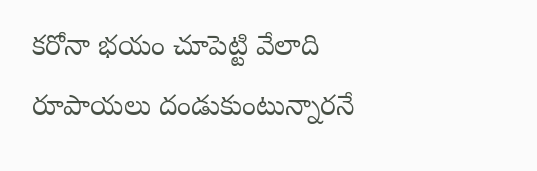కరోనా భయం చూపెట్టి వేలాది రూపాయలు దండుకుంటున్నారనే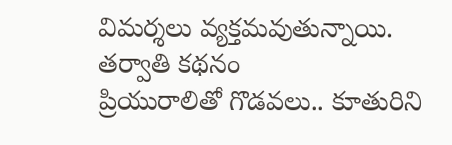విమర్శలు వ్యక్తమవుతున్నాయి.
తర్వాతి కథనం
ప్రియురాలితో గొడవలు.. కూతురిని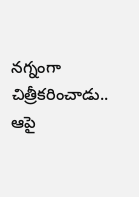నగ్నంగా చిత్రీకరించాడు.. ఆపై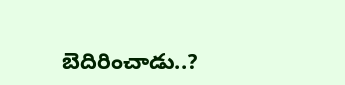బెదిరించాడు..?